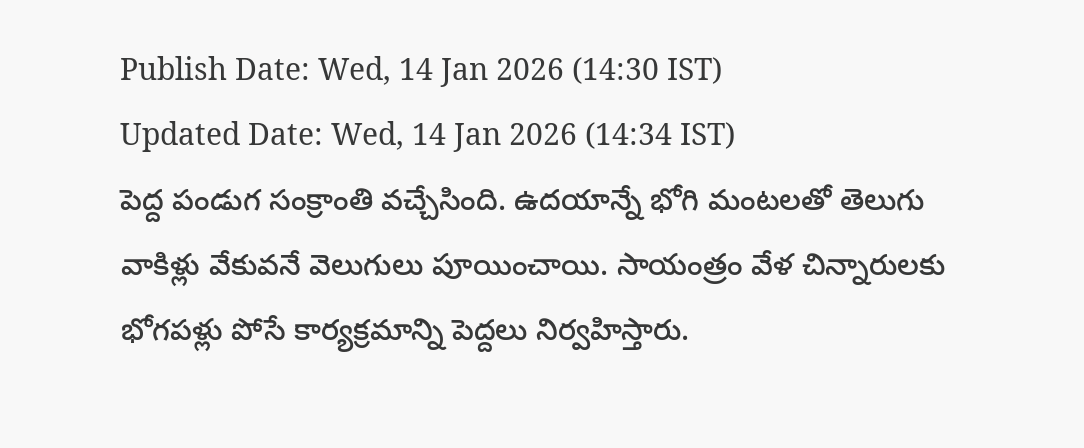Publish Date: Wed, 14 Jan 2026 (14:30 IST)
Updated Date: Wed, 14 Jan 2026 (14:34 IST)
పెద్ద పండుగ సంక్రాంతి వచ్చేసింది. ఉదయాన్నే భోగి మంటలతో తెలుగు వాకిళ్లు వేకువనే వెలుగులు పూయించాయి. సాయంత్రం వేళ చిన్నారులకు భోగపళ్లు పోసే కార్యక్రమాన్ని పెద్దలు నిర్వహిస్తారు.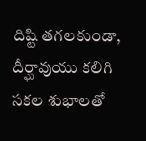దిష్టి తగలకుండా, దీర్ఘావుయు కలిగి సకల శుభాలతో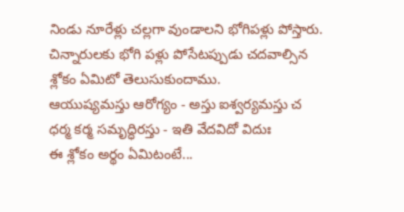నిండు నూరేళ్లు చల్లగా వుండాలని భోగిపళ్లు పోస్తారు.
చిన్నారులకు భోగి పళ్లు పోసేటప్పుడు చదవాల్సిన శ్లోకం ఏమిటో తెలుసుకుందాము.
ఆయుష్యమస్తు ఆరోగ్యం - అస్తు ఐశ్వర్యమస్తు చ
ధర్మ కర్మ సమృద్ధిరస్తు - ఇతి వేదవిదో విదుః
ఈ శ్లోకం అర్థం ఏమిటంటే...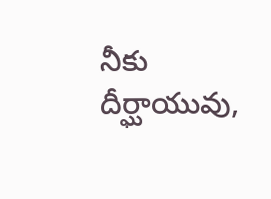నీకు దీర్ఘాయువు,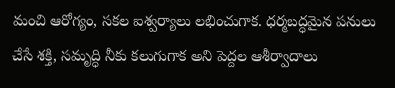మంచి ఆరోగ్యం, సకల ఐశ్వర్యాలు లభించుగాక. ధర్మబద్ధమైన పనులు చేసే శక్తి, సమృద్ధి నీకు కలుగుగాక అని పెద్దల ఆశీర్వాదాలు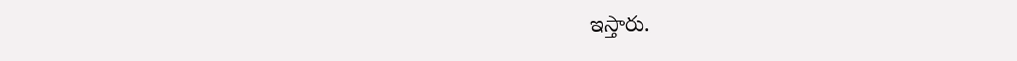ఇస్తారు.